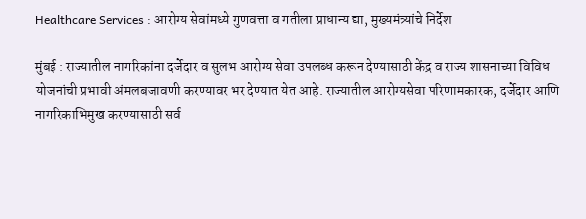Healthcare Services : आरोग्य सेवांमध्ये गुणवत्ता व गतीला प्राधान्य द्या, मुख्यमंत्र्यांचे निर्देश

मुंबई : राज्यातील नागरिकांना दर्जेदार व सुलभ आरोग्य सेवा उपलब्ध करून देण्यासाठी केंद्र व राज्य शासनाच्या विविध योजनांची प्रभावी अंमलबजावणी करण्यावर भर देण्यात येत आहे. राज्यातील आरोग्यसेवा परिणामकारक, दर्जेदार आणि नागरिकाभिमुख करण्यासाठी सर्व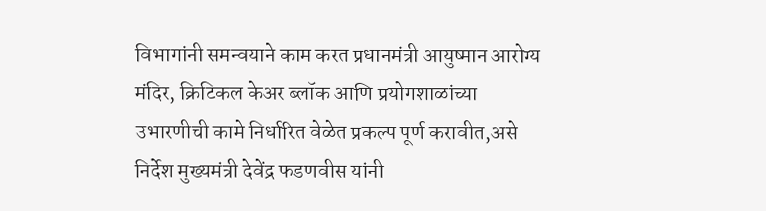विभागांनी समन्वयाने काम करत प्रधानमंत्री आयुष्मान आरोग्य मंदिर, क्रिटिकल केअर ब्लॉक आणि प्रयोगशाळांच्या उभारणीची कामे निर्धारित वेळेत प्रकल्प पूर्ण करावीत,असे निर्देश मुख्यमंत्री देवेंद्र फडणवीस यांनी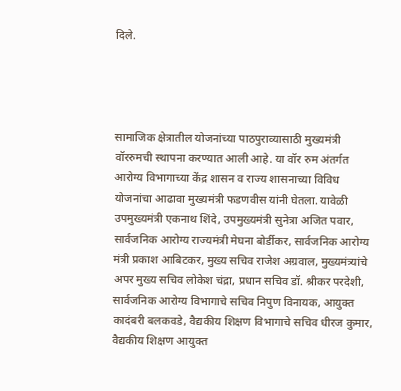दिले.




सामाजिक क्षेत्रातील योजनांच्या पाठपुराव्यासाठी मुख्यमंत्री वॉररुमची स्थापना करण्यात आली आहे. या वॉर रुम अंतर्गत आरोग्य विभागाच्या केंद्र शासन व राज्य शासनाच्या विविध योजनांचा आढावा मुख्यमंत्री फडणवीस यांनी घेतला. यावेळी उपमुख्यमंत्री एकनाथ शिंदे, उपमुख्यमंत्री सुनेत्रा अजित पवार, सार्वजनिक आरोग्य राज्यमंत्री मेघना बोर्डीकर, सार्वजनिक आरोग्य मंत्री प्रकाश आबिटकर, मुख्य सचिव राजेश अग्रवाल, मुख्यमंत्र्यांचे अपर मुख्य सचिव लोकेश चंद्रा, प्रधान सचिव डॉ. श्रीकर परदेशी, सार्वजनिक आरोग्य विभागाचे सचिव निपुण विनायक, आयुक्त कादंबरी बलकवडे, वैद्यकीय शिक्षण विभागाचे सचिव धीरज कुमार, वैद्यकीय शिक्षण आयुक्त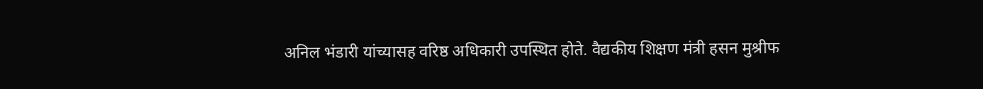अनिल भंडारी यांच्यासह वरिष्ठ अधिकारी उपस्थित होते. वैद्यकीय शिक्षण मंत्री हसन मुश्रीफ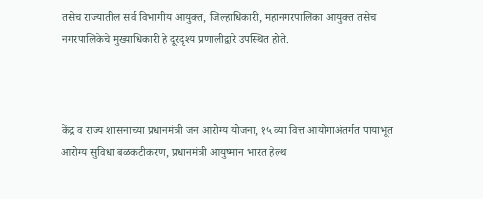तसेच राज्यातील सर्व विभागीय आयुक्त, जिल्हाधिकारी, महानगरपालिका आयुक्त तसेच नगरपालिकेचे मुख्याधिकारी हे दूरदृश्य प्रणालीद्वारे उपस्थित होते.



केंद्र व राज्य शासनाच्या प्रधानमंत्री जन आरोग्य योजना, १५ व्या वित्त आयोगाअंतर्गत पायाभूत आरोग्य सुविधा बळकटीकरण, प्रधानमंत्री आयुष्मान भारत हेल्थ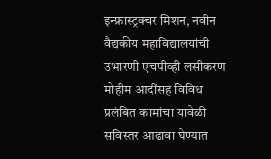इन्फ्रास्ट्रक्चर मिशन, नवीन वैद्यकीय महाविद्यालयांची उभारणी एचपीव्ही लसीकरण मोहीम आदींसह विविध प्रलंबित कामांचा यावेळी सविस्तर आढावा घेण्यात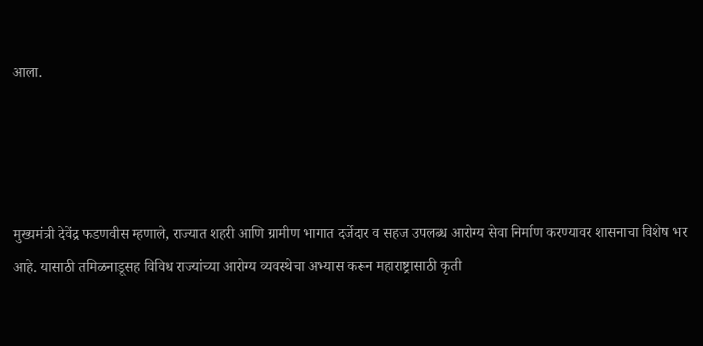आला.




मुख्यमंत्री देवेंद्र फडणवीस म्हणाले, राज्यात शहरी आणि ग्रामीण भागात दर्जेदार व सहज उपलब्ध आरोग्य सेवा निर्माण करण्यावर शासनाचा विशेष भर आहे. यासाठी तमिळनाडूसह विविध राज्यांच्या आरोग्य व्यवस्थेचा अभ्यास करून महाराष्ट्रासाठी कृती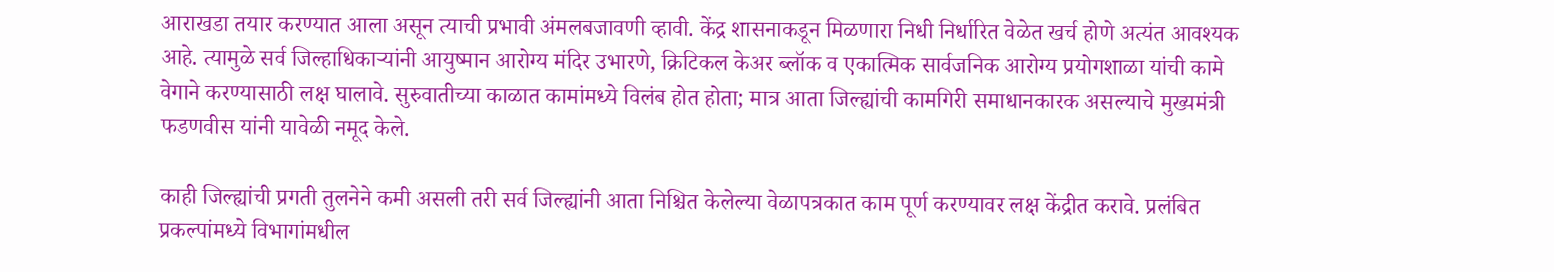आराखडा तयार करण्यात आला असून त्याची प्रभावी अंमलबजावणी व्हावी. केंद्र शासनाकडून मिळणारा निधी निर्धारित वेळेत खर्च होणे अत्यंत आवश्यक आहे. त्यामुळे सर्व जिल्हाधिकाऱ्यांनी आयुष्मान आरोग्य मंदिर उभारणे, क्रिटिकल केअर ब्लॉक व एकात्मिक सार्वजनिक आरोग्य प्रयोगशाळा यांची कामे वेगाने करण्यासाठी लक्ष घालावे. सुरुवातीच्या काळात कामांमध्ये विलंब होत होता; मात्र आता जिल्ह्यांची कामगिरी समाधानकारक असल्याचे मुख्यमंत्री फडणवीस यांनी यावेळी नमूद केले.

काही जिल्ह्यांची प्रगती तुलनेने कमी असली तरी सर्व जिल्ह्यांनी आता निश्चित केलेल्या वेळापत्रकात काम पूर्ण करण्यावर लक्ष केंद्रीत करावे. प्रलंबित प्रकल्पांमध्ये विभागांमधील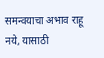समन्वयाचा अभाव राहू नये, यासाठी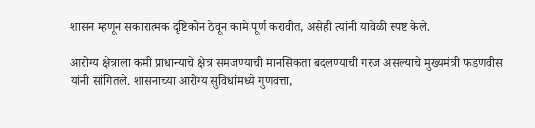शासन म्हणून सकारात्मक दृष्टिकोन ठेवून कामे पूर्ण करावीत, असेही त्यांनी यावेळी स्पष्ट केले.

आरोग्य क्षेत्राला कमी प्राधान्याचे क्षेत्र समजण्याची मानसिकता बदलण्याची गरज असल्याचे मुख्यमंत्री फडणवीस यांनी सांगितले. शासनाच्या आरोग्य सुविधांमध्ये गुणवत्ता,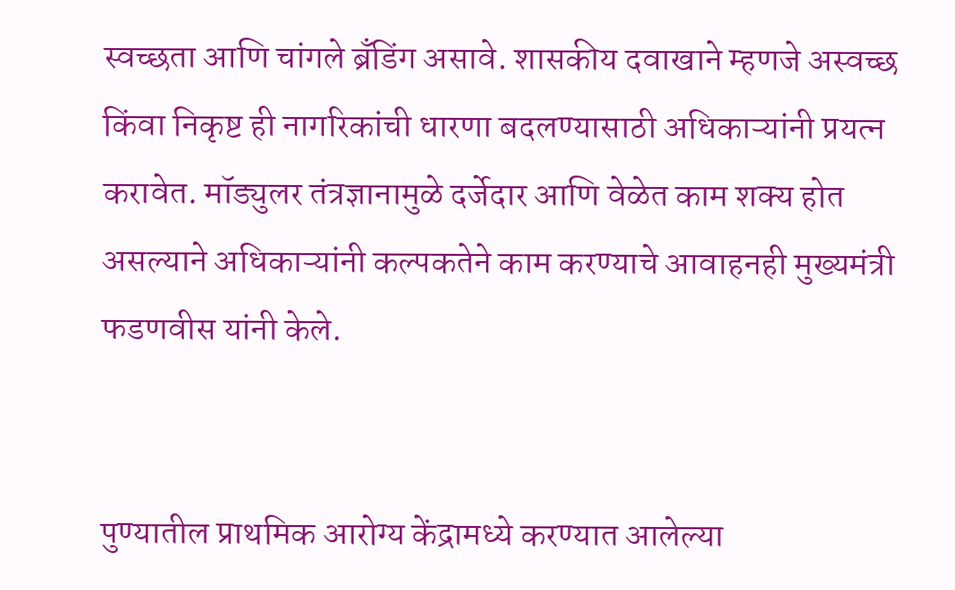स्वच्छता आणि चांगले ब्रँडिंग असावे. शासकीय दवाखाने म्हणजे अस्वच्छ किंवा निकृष्ट ही नागरिकांची धारणा बदलण्यासाठी अधिकाऱ्यांनी प्रयत्न करावेत. मॉड्युलर तंत्रज्ञानामुळे दर्जेदार आणि वेळेत काम शक्य होत असल्याने अधिकाऱ्यांनी कल्पकतेने काम करण्याचे आवाहनही मुख्यमंत्री फडणवीस यांनी केले.


पुण्यातील प्राथमिक आरोग्य केंद्रामध्ये करण्यात आलेल्या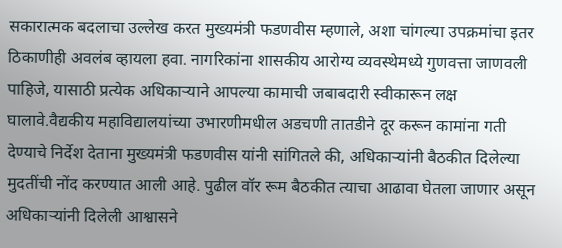सकारात्मक बदलाचा उल्लेख करत मुख्यमंत्री फडणवीस म्हणाले, अशा चांगल्या उपक्रमांचा इतर ठिकाणीही अवलंब व्हायला हवा. नागरिकांना शासकीय आरोग्य व्यवस्थेमध्ये गुणवत्ता जाणवली पाहिजे, यासाठी प्रत्येक अधिकाऱ्याने आपल्या कामाची जबाबदारी स्वीकारून लक्ष घालावे.वैद्यकीय महाविद्यालयांच्या उभारणीमधील अडचणी तातडीने दूर करून कामांना गती देण्याचे निर्देश देताना मुख्यमंत्री फडणवीस यांनी सांगितले की, अधिकाऱ्यांनी बैठकीत दिलेल्या मुदतींची नोंद करण्यात आली आहे. पुढील वॉर रूम बैठकीत त्याचा आढावा घेतला जाणार असून अधिकाऱ्यांनी दिलेली आश्वासने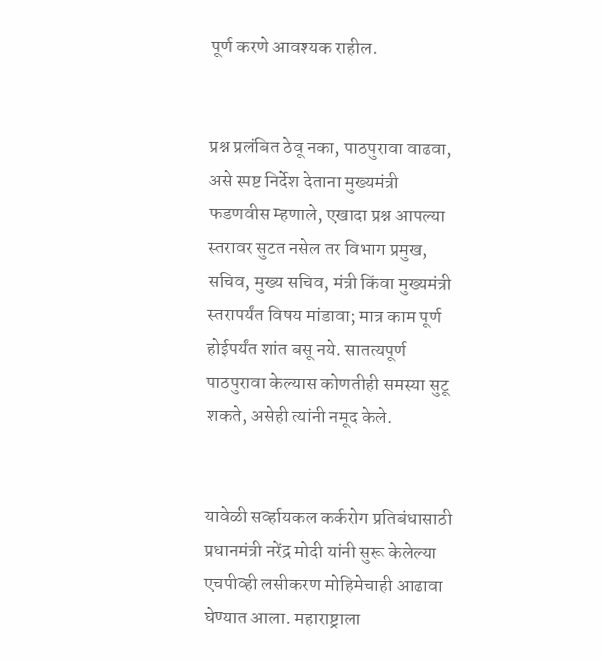पूर्ण करणे आवश्यक राहील.


प्रश्न प्रलंबित ठेवू नका, पाठपुरावा वाढवा, असे स्पष्ट निर्देश देताना मुख्यमंत्री फडणवीस म्हणाले, एखादा प्रश्न आपल्या स्तरावर सुटत नसेल तर विभाग प्रमुख, सचिव, मुख्य सचिव, मंत्री किंवा मुख्यमंत्री स्तरापर्यंत विषय मांडावा; मात्र काम पूर्ण होईपर्यंत शांत बसू नये. सातत्यपूर्ण पाठपुरावा केल्यास कोणतीही समस्या सुटू शकते, असेही त्यांनी नमूद केले.


यावेळी सर्व्हायकल कर्करोग प्रतिबंधासाठी प्रधानमंत्री नरेंद्र मोदी यांनी सुरू केलेल्या एचपीव्ही लसीकरण मोहिमेचाही आढावा घेण्यात आला. महाराष्ट्राला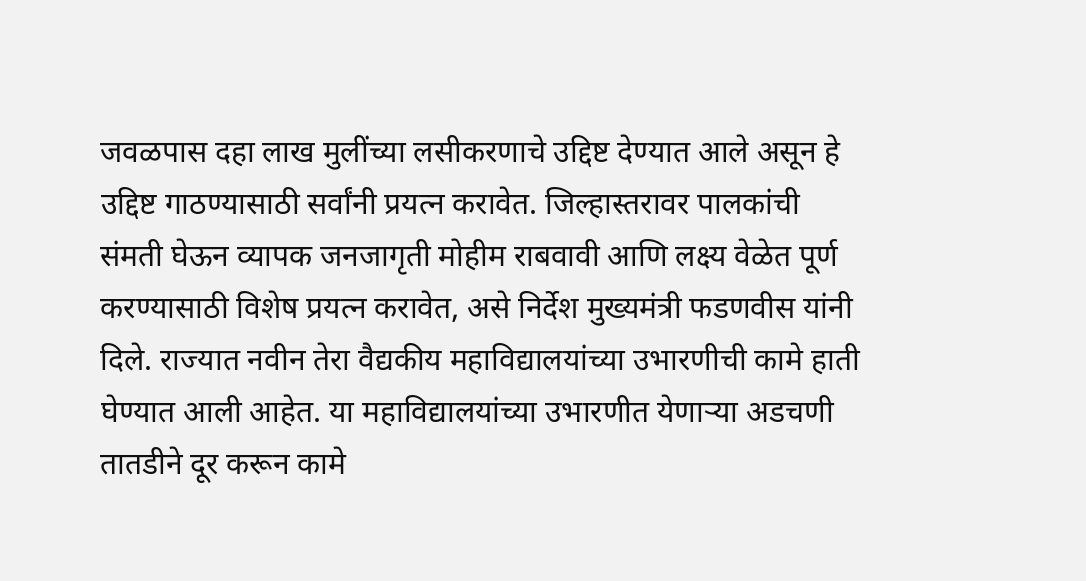जवळपास दहा लाख मुलींच्या लसीकरणाचे उद्दिष्ट देण्यात आले असून हे उद्दिष्ट गाठण्यासाठी सर्वांनी प्रयत्न करावेत. जिल्हास्तरावर पालकांची संमती घेऊन व्यापक जनजागृती मोहीम राबवावी आणि लक्ष्य वेळेत पूर्ण करण्यासाठी विशेष प्रयत्न करावेत, असे निर्देश मुख्यमंत्री फडणवीस यांनी दिले. राज्यात नवीन तेरा वैद्यकीय महाविद्यालयांच्या उभारणीची कामे हाती घेण्यात आली आहेत. या महाविद्यालयांच्या उभारणीत येणाऱ्या अडचणी तातडीने दूर करून कामे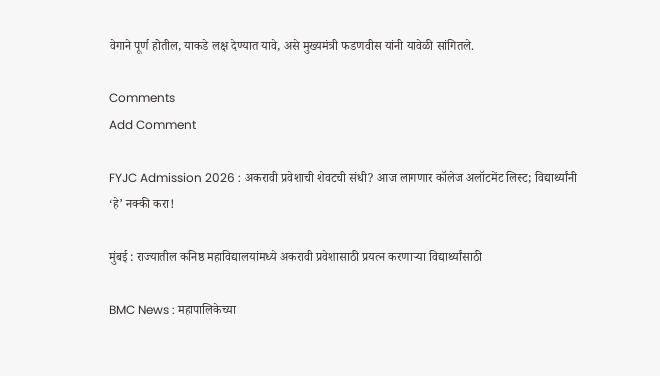वेगाने पूर्ण होतील, याकडे लक्ष देण्यात यावे, असे मुख्यमंत्री फडणवीस यांनी यावेळी सांगितले.

Comments
Add Comment

FYJC Admission 2026 : अकरावी प्रवेशाची शेवटची संधी? आज लागणार कॉलेज अलॉटमेंट लिस्ट; विद्यार्थ्यांनी ‘हे’ नक्की करा!

मुंबई : राज्यातील कनिष्ठ महाविद्यालयांमध्ये अकरावी प्रवेशासाठी प्रयत्न करणाऱ्या विद्यार्थ्यांसाठी

BMC News : महापालिकेच्या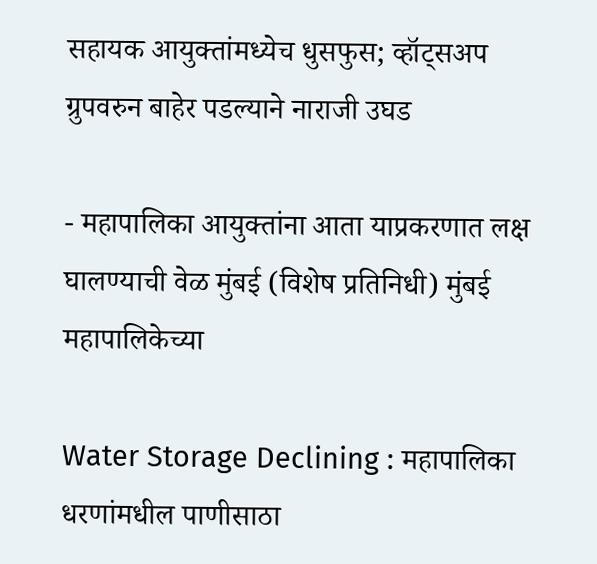सहायक आयुक्तांमध्येच धुसफुस; व्हॉट्सअप ग्रुपवरुन बाहेर पडल्याने नाराजी उघड

- महापालिका आयुक्तांना आता याप्रकरणात लक्ष घालण्याची वेळ मुंबई (विशेष प्रतिनिधी) मुंबई महापालिकेच्या

Water Storage Declining : महापालिका धरणांमधील पाणीसाठा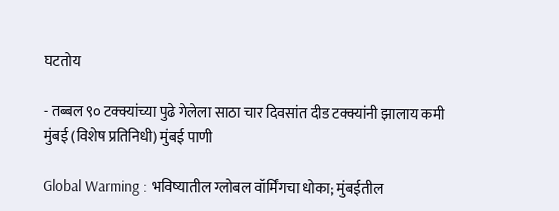घटतोय

- तब्बल ९० टक्क्यांच्या पुढे गेलेला साठा चार दिवसांत दीड टक्क्यांनी झालाय कमी मुंबई (विशेष प्रतिनिधी) मुंबई पाणी

Global Warming : भविष्यातील ग्लोबल वॉर्मिंगचा धोका; मुंबईतील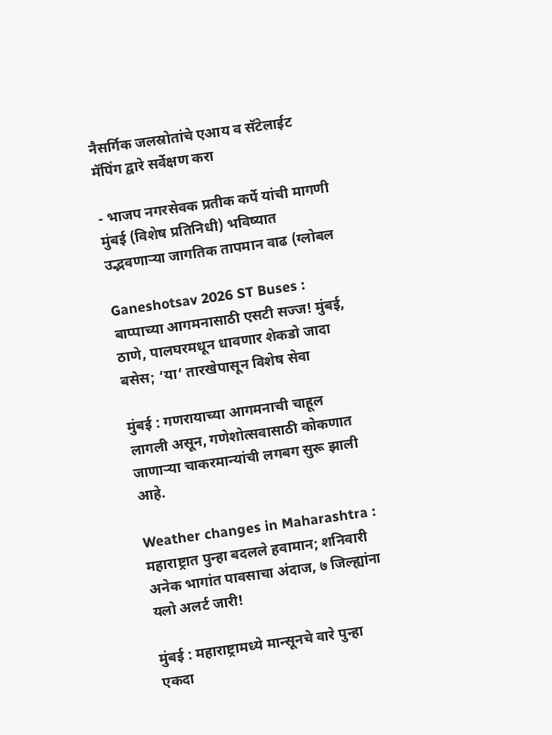नैसर्गिक जलस्रोतांचे एआय व सॅटेलाईट मॅपिंग द्वारे सर्वेक्षण करा

- भाजप नगरसेवक प्रतीक कर्पे यांची मागणी मुंबई (विशेष प्रतिनिधी) भविष्यात उद्भवणाऱ्या जागतिक तापमान वाढ (ग्लोबल

Ganeshotsav 2026 ST Buses : बाप्पाच्या आगमनासाठी एसटी सज्ज! मुंबई, ठाणे, पालघरमधून धावणार शेकडो जादा बसेस; ‘या’ तारखेपासून विशेष सेवा

मुंबई : गणरायाच्या आगमनाची चाहूल लागली असून, गणेशोत्सवासाठी कोकणात जाणाऱ्या चाकरमान्यांची लगबग सुरू झाली आहे.

Weather changes in Maharashtra : महाराष्ट्रात पुन्हा बदलले हवामान; शनिवारी अनेक भागांत पावसाचा अंदाज, ७ जिल्ह्यांना यलो अलर्ट जारी!

मुंबई : महाराष्ट्रामध्ये मान्सूनचे वारे पुन्हा एकदा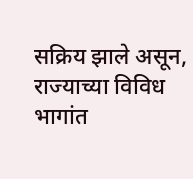सक्रिय झाले असून, राज्याच्या विविध भागांत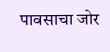पावसाचा जोर